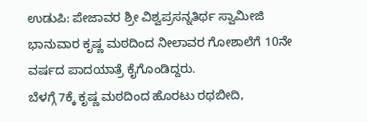ಉಡುಪಿ: ಪೇಜಾವರ ಶ್ರೀ ವಿಶ್ವಪ್ರಸನ್ನತಿರ್ಥ ಸ್ವಾಮೀಜಿ ಭಾನುವಾರ ಕೃಷ್ಣ ಮಠದಿಂದ ನೀಲಾವರ ಗೋಶಾಲೆಗೆ 10ನೇ ವರ್ಷದ ಪಾದಯಾತ್ರೆ ಕೈಗೊಂಡಿದ್ದರು.
ಬೆಳಗ್ಗೆ 7ಕ್ಕೆ ಕೃಷ್ಣ ಮಠದಿಂದ ಹೊರಟು ರಥಬೀದಿ,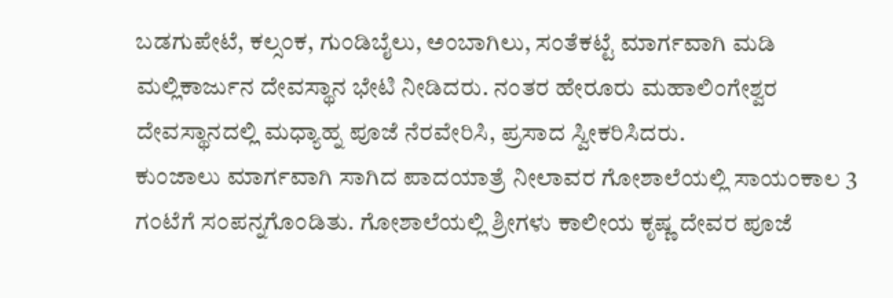ಬಡಗುಪೇಟೆ, ಕಲ್ಸಂಕ, ಗುಂಡಿಬೈಲು, ಅಂಬಾಗಿಲು, ಸಂತೆಕಟ್ಟೆ ಮಾರ್ಗವಾಗಿ ಮಡಿ ಮಲ್ಲಿಕಾರ್ಜುನ ದೇವಸ್ಥಾನ ಭೇಟಿ ನೀಡಿದರು. ನಂತರ ಹೇರೂರು ಮಹಾಲಿಂಗೇಶ್ವರ ದೇವಸ್ಥಾನದಲ್ಲಿ ಮಧ್ಯಾಹ್ನ ಪೂಜೆ ನೆರವೇರಿಸಿ, ಪ್ರಸಾದ ಸ್ವೀಕರಿಸಿದರು.
ಕುಂಜಾಲು ಮಾರ್ಗವಾಗಿ ಸಾಗಿದ ಪಾದಯಾತ್ರೆ ನೀಲಾವರ ಗೋಶಾಲೆಯಲ್ಲಿ ಸಾಯಂಕಾಲ 3 ಗಂಟೆಗೆ ಸಂಪನ್ನಗೊಂಡಿತು. ಗೋಶಾಲೆಯಲ್ಲಿ ಶ್ರೀಗಳು ಕಾಲೀಯ ಕೃಷ್ಣ ದೇವರ ಪೂಜೆ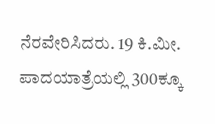ನೆರವೇರಿಸಿದರು. 19 ಕಿ.ಮೀ. ಪಾದಯಾತ್ರೆಯಲ್ಲಿ 300ಕ್ಕೂ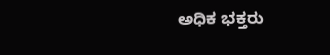ಅಧಿಕ ಭಕ್ತರು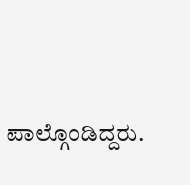ಪಾಲ್ಗೊಂಡಿದ್ದರು.